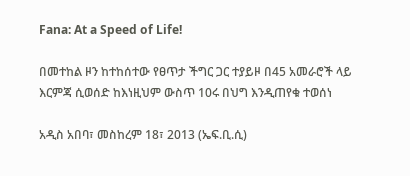Fana: At a Speed of Life!

በመተከል ዞን ከተከሰተው የፀጥታ ችግር ጋር ተያይዞ በ45 አመራሮች ላይ እርምጃ ሲወሰድ ከእነዚህም ውስጥ 10ሩ በህግ እንዲጠየቁ ተወሰነ

አዲስ አበባ፣ መስከረም 18፣ 2013 (ኤፍ.ቢ.ሲ)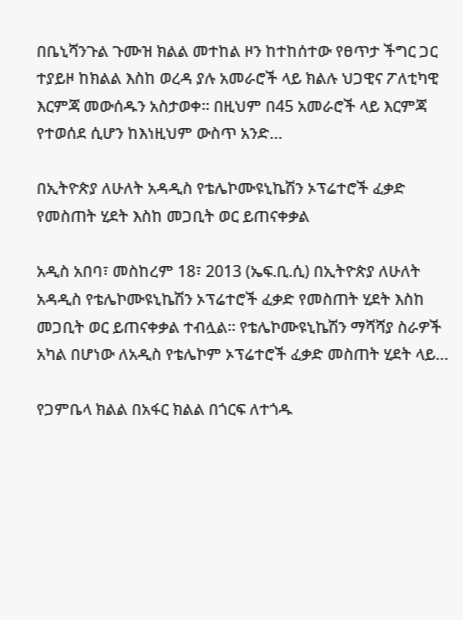በቤኒሻንጉል ጉሙዝ ክልል መተከል ዞን ከተከሰተው የፀጥታ ችግር ጋር ተያይዞ ከክልል እስከ ወረዳ ያሉ አመራሮች ላይ ክልሉ ህጋዊና ፖለቲካዊ እርምጃ መውሰዱን አስታወቀ። በዚህም በ45 አመራሮች ላይ እርምጃ  የተወሰደ ሲሆን ከእነዚህም ውስጥ አንድ…

በኢትዮጵያ ለሁለት አዳዲስ የቴሌኮሙዩኒኬሽን ኦፕሬተሮች ፈቃድ የመስጠት ሂደት እስከ መጋቢት ወር ይጠናቀቃል

አዲስ አበባ፣ መስከረም 18፣ 2013 (ኤፍ.ቢ.ሲ) በኢትዮጵያ ለሁለት አዳዲስ የቴሌኮሙዩኒኬሽን ኦፕሬተሮች ፈቃድ የመስጠት ሂደት እስከ መጋቢት ወር ይጠናቀቃል ተብሏል። የቴሌኮሙዩኒኬሽን ማሻሻያ ስራዎች አካል በሆነው ለአዲስ የቴሌኮም ኦፕሬተሮች ፈቃድ መስጠት ሂደት ላይ…

የጋምቤላ ክልል በአፋር ክልል በጎርፍ ለተጎዱ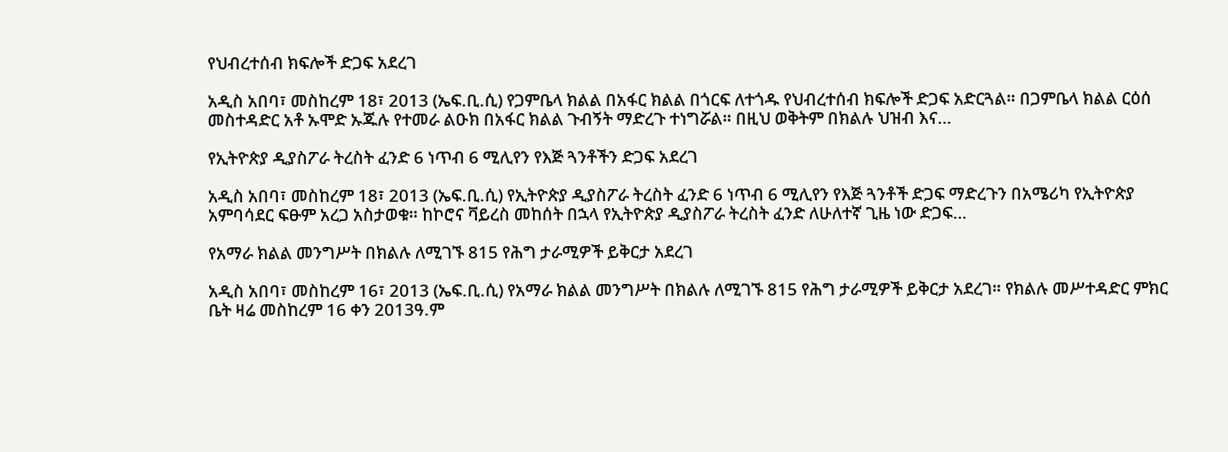የህብረተሰብ ክፍሎች ድጋፍ አደረገ

አዲስ አበባ፣ መስከረም 18፣ 2013 (ኤፍ.ቢ.ሲ) የጋምቤላ ክልል በአፋር ክልል በጎርፍ ለተጎዱ የህብረተሰብ ክፍሎች ድጋፍ አድርጓል። በጋምቤላ ክልል ርዕሰ መስተዳድር አቶ ኡሞድ ኡጁሉ የተመራ ልዑክ በአፋር ክልል ጉብኝት ማድረጉ ተነግሯል። በዚህ ወቅትም በክልሉ ህዝብ እና…

የኢትዮጵያ ዲያስፖራ ትረስት ፈንድ 6 ነጥብ 6 ሚሊየን የእጅ ጓንቶችን ድጋፍ አደረገ

አዲስ አበባ፣ መስከረም 18፣ 2013 (ኤፍ.ቢ.ሲ) የኢትዮጵያ ዲያስፖራ ትረስት ፈንድ 6 ነጥብ 6 ሚሊየን የእጅ ጓንቶች ድጋፍ ማድረጉን በአሜሪካ የኢትዮጵያ አምባሳደር ፍፁም አረጋ አስታወቁ። ከኮሮና ቫይረስ መከሰት በኋላ የኢትዮጵያ ዲያስፖራ ትረስት ፈንድ ለሁለተኛ ጊዜ ነው ድጋፍ…

የአማራ ክልል መንግሥት በክልሉ ለሚገኙ 815 የሕግ ታራሚዎች ይቅርታ አደረገ

አዲስ አበባ፣ መስከረም 16፣ 2013 (ኤፍ.ቢ.ሲ) የአማራ ክልል መንግሥት በክልሉ ለሚገኙ 815 የሕግ ታራሚዎች ይቅርታ አደረገ። የክልሉ መሥተዳድር ምክር ቤት ዛሬ መስከረም 16 ቀን 2013ዓ.ም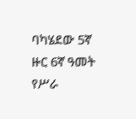ባካሄደው 5ኛ ዙር 6ኛ ዓመት የሥራ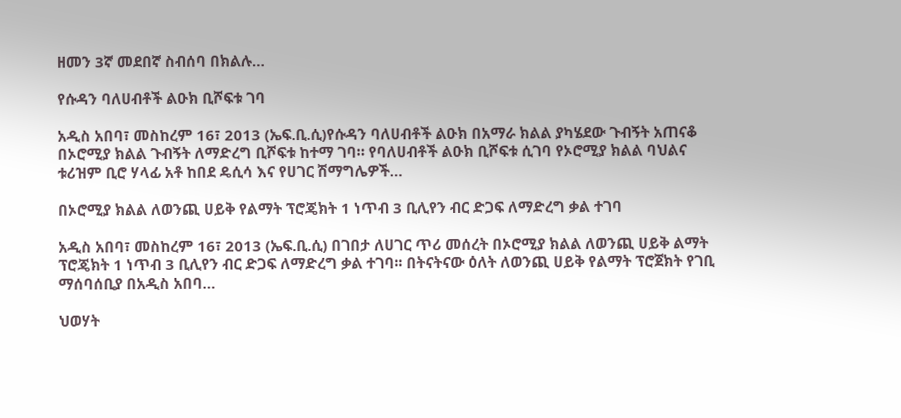ዘመን 3ኛ መደበኛ ስብሰባ በክልሉ…

የሱዳን ባለሀብቶች ልዑክ ቢሾፍቱ ገባ

አዲስ አበባ፣ መስከረም 16፣ 2013 (ኤፍ.ቢ.ሲ)የሱዳን ባለሀብቶች ልዑክ በአማራ ክልል ያካሄደው ጉብኝት አጠናቆ በኦሮሚያ ክልል ጉብኝት ለማድረግ ቢሾፍቱ ከተማ ገባ። የባለሀብቶች ልዑክ ቢሾፍቱ ሲገባ የኦሮሚያ ክልል ባህልና ቱሪዝም ቢሮ ሃላፊ አቶ ከበደ ዴሲሳ እና የሀገር ሽማግሌዎች…

በኦሮሚያ ክልል ለወንጪ ሀይቅ የልማት ፕሮጄክት 1 ነጥብ 3 ቢሊየን ብር ድጋፍ ለማድረግ ቃል ተገባ

አዲስ አበባ፣ መስከረም 16፣ 2013 (ኤፍ.ቢ.ሲ) በገበታ ለሀገር ጥሪ መሰረት በኦሮሚያ ክልል ለወንጪ ሀይቅ ልማት ፕሮጄክት 1 ነጥብ 3 ቢሊየን ብር ድጋፍ ለማድረግ ቃል ተገባ፡፡ በትናትናው ዕለት ለወንጪ ሀይቅ የልማት ፕሮጀክት የገቢ ማሰባሰቢያ በአዲስ አበባ…

ህወሃት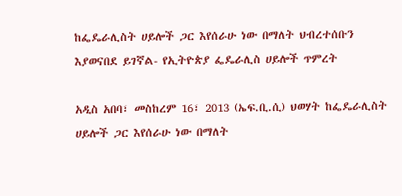ከፌዴራሊስት ሀይሎች ጋር እየሰራሁ ነው በማለት ህብረተሰቡን እያወናበደ ይገኛል- የኢትዮጵያ ፌዴራሊስ ሀይሎች ጥምረት

አዲስ አበባ፣ መስከረም 16፣ 2013 (ኤፍ.ቢ.ሲ) ህወሃት ከፌዴራሊስት ሀይሎች ጋር እየሰራሁ ነው በማለት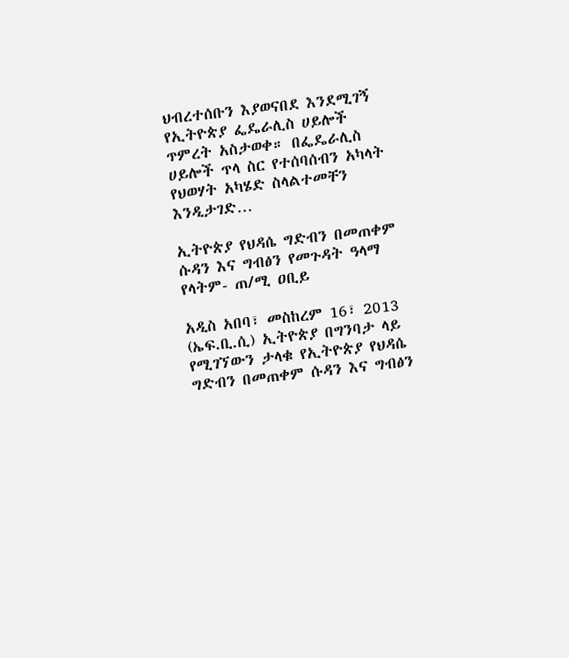ህብረተሰቡን እያወናበደ እንደሚገኝ የኢትዮጵያ ፌዴራሊስ ሀይሎች ጥምረት አስታወቀ። በፌዴራሊስ ሀይሎች ጥላ ስር የተሰባሰብን አካላት የህወሃት አካሄድ ስላልተመቸን እንዲታገድ…

ኢትዮጵያ የህዳሴ ግድብን በመጠቀም ሱዳን እና ግብፅን የመጉዳት ዓላማ የላትም- ጠ/ሚ ዐቢይ

አዲስ አበባ፣ መስከረም 16፣ 2013 (ኤፍ.ቢ.ሲ) ኢትዮጵያ በግንባታ ላይ የሚገኘውን ታላቁ የኢትዮጵያ የህዳሴ ግድብን በመጠቀም ሱዳን እና ግብፅን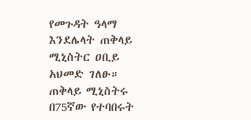የመጉዳት ዓላማ እንደሌላት ጠቅላይ ሚኒስትር ዐቢይ አህመድ ገለፁ። ጠቅላይ ሚኒስትሩ በ75ኛው የተባበሩት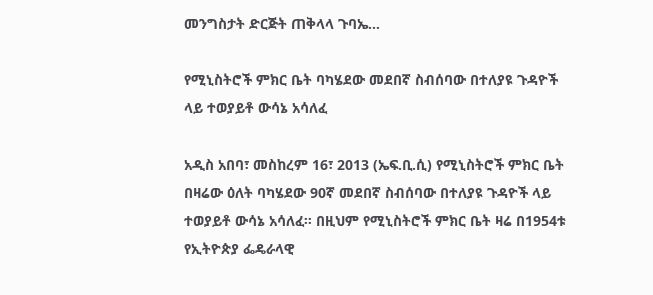መንግስታት ድርጅት ጠቅላላ ጉባኤ…

የሚኒስትሮች ምክር ቤት ባካሄደው መደበኛ ስብሰባው በተለያዩ ጉዳዮች ላይ ተወያይቶ ውሳኔ አሳለፈ

አዲስ አበባ፣ መስከረም 16፣ 2013 (ኤፍ.ቢ.ሲ) የሚኒስትሮች ምክር ቤት በዛሬው ዕለት ባካሄደው 90ኛ መደበኛ ስብሰባው በተለያዩ ጉዳዮች ላይ ተወያይቶ ውሳኔ አሳለፈ። በዚህም የሚኒስትሮች ምክር ቤት ዛሬ በ1954ቱ የኢትዮጵያ ፌዴራላዊ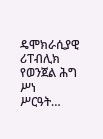ዴሞክራሲያዊ ሪፐብሊክ የወንጀል ሕግ ሥነ ሥርዓት…